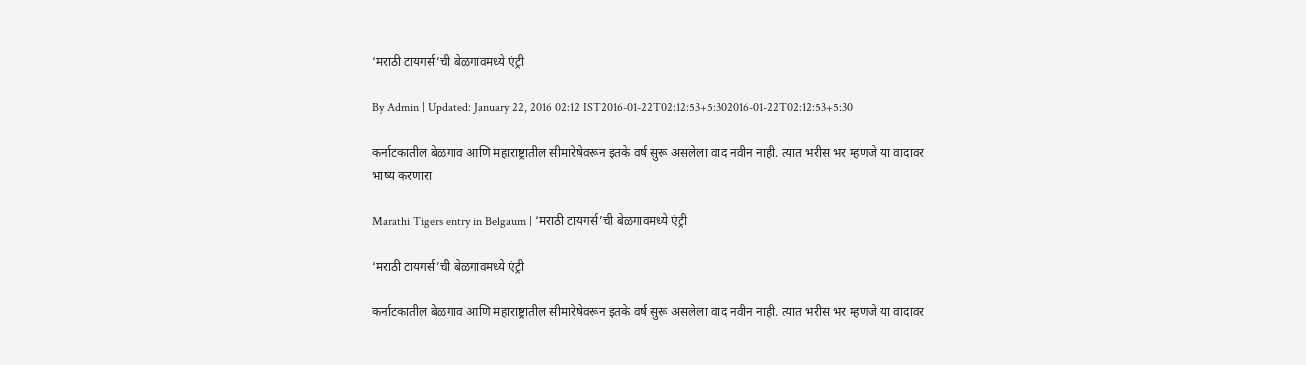‘मराठी टायगर्स’ची बेळगावमध्ये एंट्री

By Admin | Updated: January 22, 2016 02:12 IST2016-01-22T02:12:53+5:302016-01-22T02:12:53+5:30

कर्नाटकातील बेळगाव आणि महाराष्ट्रातील सीमारेषेवरून इतके वर्ष सुरू असलेला वाद नवीन नाही. त्यात भरीस भर म्हणजे या वादावर भाष्य करणारा

Marathi Tigers entry in Belgaum | ‘मराठी टायगर्स’ची बेळगावमध्ये एंट्री

‘मराठी टायगर्स’ची बेळगावमध्ये एंट्री

कर्नाटकातील बेळगाव आणि महाराष्ट्रातील सीमारेषेवरून इतके वर्ष सुरू असलेला वाद नवीन नाही. त्यात भरीस भर म्हणजे या वादावर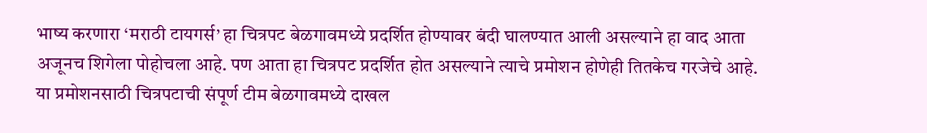भाष्य करणारा ‘मराठी टायगर्स’ हा चित्रपट बेळगावमध्ये प्रदर्शित होण्यावर बंदी घालण्यात आली असल्याने हा वाद आता अजूनच शिगेला पोहोचला आहे. पण आता हा चित्रपट प्रदर्शित होत असल्याने त्याचे प्रमोशन होणेही तितकेच गरजेचे आहे. या प्रमोशनसाठी चित्रपटाची संपूर्ण टीम बेळगावमध्ये दाखल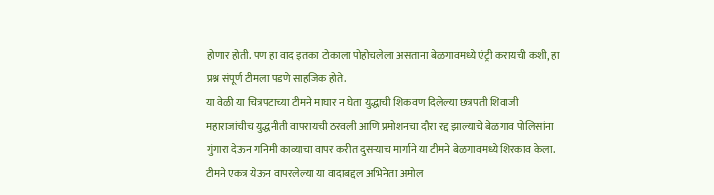होणार होती. पण हा वाद इतका टोकाला पोहोचलेला असताना बेळगावमध्ये एंट्री करायची कशी, हा प्रश्न संपूर्ण टीमला पडणे साहजिक होते.
या वेळी या चित्रपटाच्या टीमने माघार न घेता युद्धाची शिकवण दिलेल्या छत्रपती शिवाजी महाराजांचीच युद्धनीती वापरायची ठरवली आणि प्रमोशनचा दौरा रद्द झाल्याचे बेळगाव पोलिसांना गुंगारा देऊन गनिमी काव्याचा वापर करीत दुसऱ्याच मार्गाने या टीमने बेळगावमध्ये शिरकाव केला. टीमने एकत्र येऊन वापरलेल्या या वादाबद्दल अभिनेता अमोल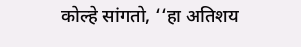कोल्हे सांगतो, ‘‘हा अतिशय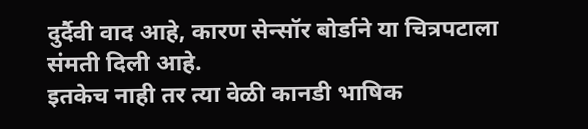दुर्दैवी वाद आहे, कारण सेन्सॉर बोर्डाने या चित्रपटाला संमती दिली आहे.
इतकेच नाही तर त्या वेळी कानडी भाषिक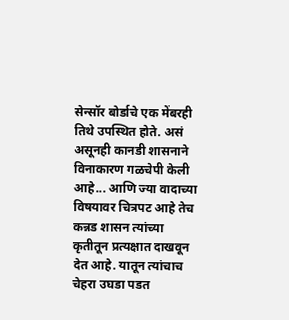सेन्सॉर बोर्डाचे एक मेंबरही तिथे उपस्थित होते. असं असूनही कानडी शासनाने विनाकारण गळचेपी केली आहे... आणि ज्या वादाच्या विषयावर चित्रपट आहे तेच कन्नड शासन त्यांच्या कृतीतून प्रत्यक्षात दाखवून देत आहे. यातून त्यांचाच चेहरा उघडा पडत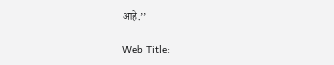आहे.’’

Web Title: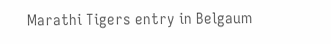Marathi Tigers entry in Belgaum